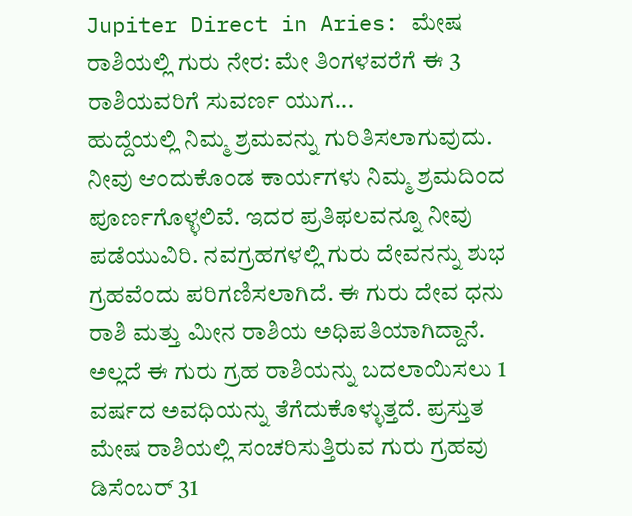Jupiter Direct in Aries: ಮೇಷ ರಾಶಿಯಲ್ಲಿ ಗುರು ನೇರ: ಮೇ ತಿಂಗಳವರೆಗೆ ಈ 3 ರಾಶಿಯವರಿಗೆ ಸುವರ್ಣ ಯುಗ...
ಹುದ್ದೆಯಲ್ಲಿ ನಿಮ್ಮ ಶ್ರಮವನ್ನು ಗುರಿತಿಸಲಾಗುವುದು. ನೀವು ಆಂದುಕೊಂಡ ಕಾರ್ಯಗಳು ನಿಮ್ಮ ಶ್ರಮದಿಂದ ಪೂರ್ಣಗೊಳ್ಳಲಿವೆ. ಇದರ ಪ್ರತಿಫಲವನ್ನೂ ನೀವು ಪಡೆಯುವಿರಿ. ನವಗ್ರಹಗಳಲ್ಲಿ ಗುರು ದೇವನನ್ನು ಶುಭ ಗ್ರಹವೆಂದು ಪರಿಗಣಿಸಲಾಗಿದೆ. ಈ ಗುರು ದೇವ ಧನು ರಾಶಿ ಮತ್ತು ಮೀನ ರಾಶಿಯ ಅಧಿಪತಿಯಾಗಿದ್ದಾನೆ. ಅಲ್ಲದೆ ಈ ಗುರು ಗ್ರಹ ರಾಶಿಯನ್ನು ಬದಲಾಯಿಸಲು 1 ವರ್ಷದ ಅವಧಿಯನ್ನು ತೆಗೆದುಕೊಳ್ಳುತ್ತದೆ. ಪ್ರಸ್ತುತ ಮೇಷ ರಾಶಿಯಲ್ಲಿ ಸಂಚರಿಸುತ್ತಿರುವ ಗುರು ಗ್ರಹವು ಡಿಸೆಂಬರ್ 31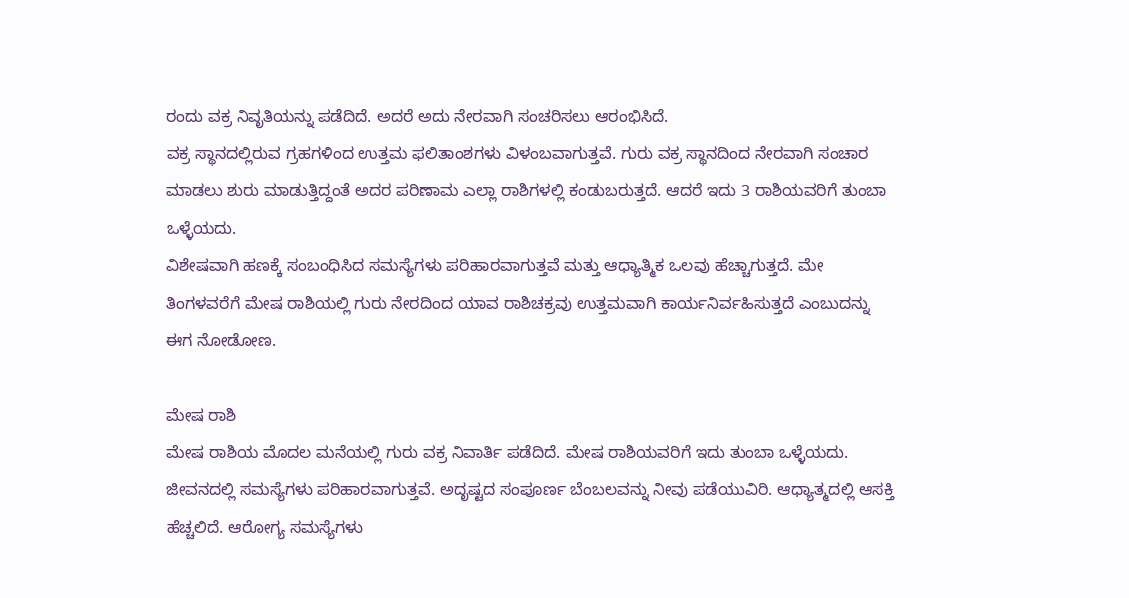ರಂದು ವಕ್ರ ನಿವೃತಿಯನ್ನು ಪಡೆದಿದೆ. ಅದರೆ ಅದು ನೇರವಾಗಿ ಸಂಚರಿಸಲು ಆರಂಭಿಸಿದೆ.
ವಕ್ರ ಸ್ಥಾನದಲ್ಲಿರುವ ಗ್ರಹಗಳಿಂದ ಉತ್ತಮ ಫಲಿತಾಂಶಗಳು ವಿಳಂಬವಾಗುತ್ತವೆ. ಗುರು ವಕ್ರ ಸ್ಥಾನದಿಂದ ನೇರವಾಗಿ ಸಂಚಾರ ಮಾಡಲು ಶುರು ಮಾಡುತ್ತಿದ್ದಂತೆ ಅದರ ಪರಿಣಾಮ ಎಲ್ಲಾ ರಾಶಿಗಳಲ್ಲಿ ಕಂಡುಬರುತ್ತದೆ. ಆದರೆ ಇದು 3 ರಾಶಿಯವರಿಗೆ ತುಂಬಾ ಒಳ್ಳೆಯದು.
ವಿಶೇಷವಾಗಿ ಹಣಕ್ಕೆ ಸಂಬಂಧಿಸಿದ ಸಮಸ್ಯೆಗಳು ಪರಿಹಾರವಾಗುತ್ತವೆ ಮತ್ತು ಆಧ್ಯಾತ್ಮಿಕ ಒಲವು ಹೆಚ್ಚಾಗುತ್ತದೆ. ಮೇ ತಿಂಗಳವರೆಗೆ ಮೇಷ ರಾಶಿಯಲ್ಲಿ ಗುರು ನೇರದಿಂದ ಯಾವ ರಾಶಿಚಕ್ರವು ಉತ್ತಮವಾಗಿ ಕಾರ್ಯನಿರ್ವಹಿಸುತ್ತದೆ ಎಂಬುದನ್ನು ಈಗ ನೋಡೋಣ.

ಮೇಷ ರಾಶಿ
ಮೇಷ ರಾಶಿಯ ಮೊದಲ ಮನೆಯಲ್ಲಿ ಗುರು ವಕ್ರ ನಿವಾರ್ತಿ ಪಡೆದಿದೆ. ಮೇಷ ರಾಶಿಯವರಿಗೆ ಇದು ತುಂಬಾ ಒಳ್ಳೆಯದು. ಜೀವನದಲ್ಲಿ ಸಮಸ್ಯೆಗಳು ಪರಿಹಾರವಾಗುತ್ತವೆ. ಅದೃಷ್ಟದ ಸಂಪೂರ್ಣ ಬೆಂಬಲವನ್ನು ನೀವು ಪಡೆಯುವಿರಿ. ಆಧ್ಯಾತ್ಮದಲ್ಲಿ ಆಸಕ್ತಿ ಹೆಚ್ಚಲಿದೆ. ಆರೋಗ್ಯ ಸಮಸ್ಯೆಗಳು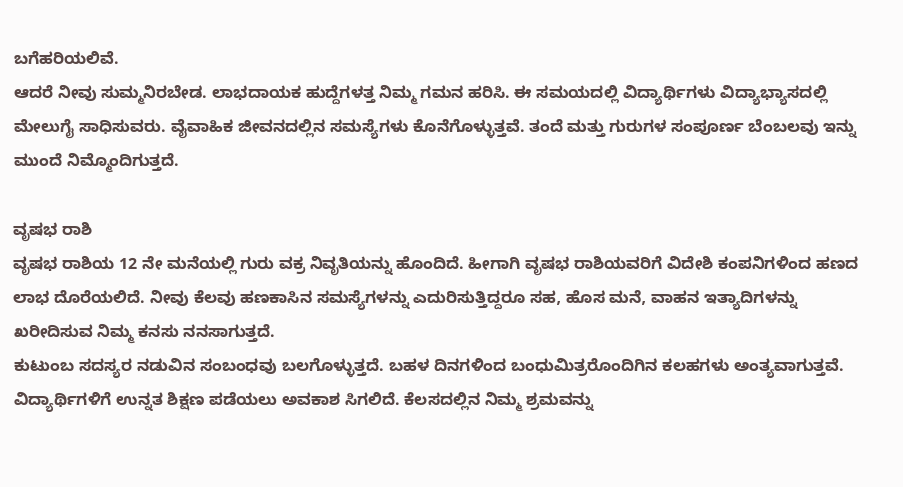ಬಗೆಹರಿಯಲಿವೆ.
ಆದರೆ ನೀವು ಸುಮ್ಮನಿರಬೇಡ. ಲಾಭದಾಯಕ ಹುದ್ದೆಗಳತ್ತ ನಿಮ್ಮ ಗಮನ ಹರಿಸಿ. ಈ ಸಮಯದಲ್ಲಿ ವಿದ್ಯಾರ್ಥಿಗಳು ವಿದ್ಯಾಭ್ಯಾಸದಲ್ಲಿ ಮೇಲುಗೈ ಸಾಧಿಸುವರು. ವೈವಾಹಿಕ ಜೀವನದಲ್ಲಿನ ಸಮಸ್ಯೆಗಳು ಕೊನೆಗೊಳ್ಳುತ್ತವೆ. ತಂದೆ ಮತ್ತು ಗುರುಗಳ ಸಂಪೂರ್ಣ ಬೆಂಬಲವು ಇನ್ನು ಮುಂದೆ ನಿಮ್ಮೊಂದಿಗುತ್ತದೆ.

ವೃಷಭ ರಾಶಿ
ವೃಷಭ ರಾಶಿಯ 12 ನೇ ಮನೆಯಲ್ಲಿ ಗುರು ವಕ್ರ ನಿವೃತಿಯನ್ನು ಹೊಂದಿದೆ. ಹೀಗಾಗಿ ವೃಷಭ ರಾಶಿಯವರಿಗೆ ವಿದೇಶಿ ಕಂಪನಿಗಳಿಂದ ಹಣದ ಲಾಭ ದೊರೆಯಲಿದೆ. ನೀವು ಕೆಲವು ಹಣಕಾಸಿನ ಸಮಸ್ಯೆಗಳನ್ನು ಎದುರಿಸುತ್ತಿದ್ದರೂ ಸಹ, ಹೊಸ ಮನೆ, ವಾಹನ ಇತ್ಯಾದಿಗಳನ್ನು ಖರೀದಿಸುವ ನಿಮ್ಮ ಕನಸು ನನಸಾಗುತ್ತದೆ.
ಕುಟುಂಬ ಸದಸ್ಯರ ನಡುವಿನ ಸಂಬಂಧವು ಬಲಗೊಳ್ಳುತ್ತದೆ. ಬಹಳ ದಿನಗಳಿಂದ ಬಂಧುಮಿತ್ರರೊಂದಿಗಿನ ಕಲಹಗಳು ಅಂತ್ಯವಾಗುತ್ತವೆ. ವಿದ್ಯಾರ್ಥಿಗಳಿಗೆ ಉನ್ನತ ಶಿಕ್ಷಣ ಪಡೆಯಲು ಅವಕಾಶ ಸಿಗಲಿದೆ. ಕೆಲಸದಲ್ಲಿನ ನಿಮ್ಮ ಶ್ರಮವನ್ನು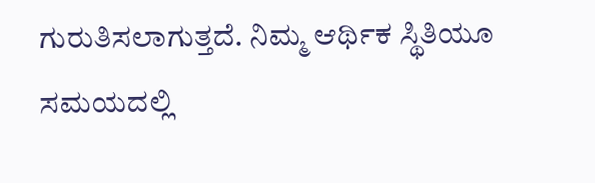ಗುರುತಿಸಲಾಗುತ್ತದೆ. ನಿಮ್ಮ ಆರ್ಥಿಕ ಸ್ಥಿತಿಯೂ ಸಮಯದಲ್ಲಿ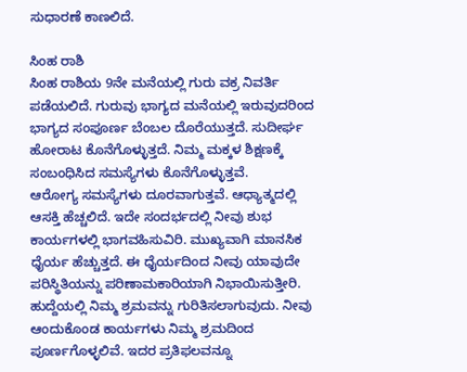ಸುಧಾರಣೆ ಕಾಣಲಿದೆ.

ಸಿಂಹ ರಾಶಿ
ಸಿಂಹ ರಾಶಿಯ 9ನೇ ಮನೆಯಲ್ಲಿ ಗುರು ವಕ್ರ ನಿವರ್ತಿ ಪಡೆಯಲಿದೆ. ಗುರುವು ಭಾಗ್ಯದ ಮನೆಯಲ್ಲಿ ಇರುವುದರಿಂದ ಭಾಗ್ಯದ ಸಂಪೂರ್ಣ ಬೆಂಬಲ ದೊರೆಯುತ್ತದೆ. ಸುದೀರ್ಘ ಹೋರಾಟ ಕೊನೆಗೊಳ್ಳುತ್ತದೆ. ನಿಮ್ಮ ಮಕ್ಕಳ ಶಿಕ್ಷಣಕ್ಕೆ ಸಂಬಂಧಿಸಿದ ಸಮಸ್ಯೆಗಳು ಕೊನೆಗೊಳ್ಳುತ್ತವೆ.
ಆರೋಗ್ಯ ಸಮಸ್ಯೆಗಳು ದೂರವಾಗುತ್ತವೆ. ಆಧ್ಯಾತ್ಮದಲ್ಲಿ ಆಸಕ್ತಿ ಹೆಚ್ಚಲಿದೆ. ಇದೇ ಸಂದರ್ಭದಲ್ಲಿ ನೀವು ಶುಭ ಕಾರ್ಯಗಳಲ್ಲಿ ಭಾಗವಹಿಸುವಿರಿ. ಮುಖ್ಯವಾಗಿ ಮಾನಸಿಕ ಧೈರ್ಯ ಹೆಚ್ಚುತ್ತದೆ. ಈ ಧೈರ್ಯದಿಂದ ನೀವು ಯಾವುದೇ ಪರಿಸ್ಥಿತಿಯನ್ನು ಪರಿಣಾಮಕಾರಿಯಾಗಿ ನಿಭಾಯಿಸುತ್ತೀರಿ.
ಹುದ್ದೆಯಲ್ಲಿ ನಿಮ್ಮ ಶ್ರಮವನ್ನು ಗುರಿತಿಸಲಾಗುವುದು. ನೀವು ಆಂದುಕೊಂಡ ಕಾರ್ಯಗಳು ನಿಮ್ಮ ಶ್ರಮದಿಂದ ಪೂರ್ಣಗೊಳ್ಳಲಿವೆ. ಇದರ ಪ್ರತಿಫಲವನ್ನೂ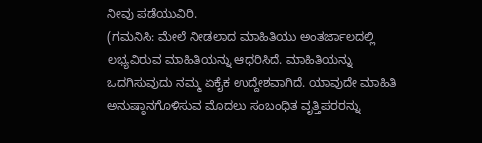ನೀವು ಪಡೆಯುವಿರಿ.
(ಗಮನಿಸಿ: ಮೇಲೆ ನೀಡಲಾದ ಮಾಹಿತಿಯು ಅಂತರ್ಜಾಲದಲ್ಲಿ ಲಭ್ಯವಿರುವ ಮಾಹಿತಿಯನ್ನು ಆಧರಿಸಿದೆ. ಮಾಹಿತಿಯನ್ನು ಒದಗಿಸುವುದು ನಮ್ಮ ಏಕೈಕ ಉದ್ದೇಶವಾಗಿದೆ. ಯಾವುದೇ ಮಾಹಿತಿ ಅನುಷ್ಠಾನಗೊಳಿಸುವ ಮೊದಲು ಸಂಬಂಧಿತ ವೃತ್ತಿಪರರನ್ನು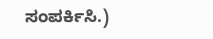ಸಂಪರ್ಕಿಸಿ.)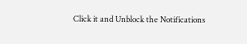Click it and Unblock the Notifications